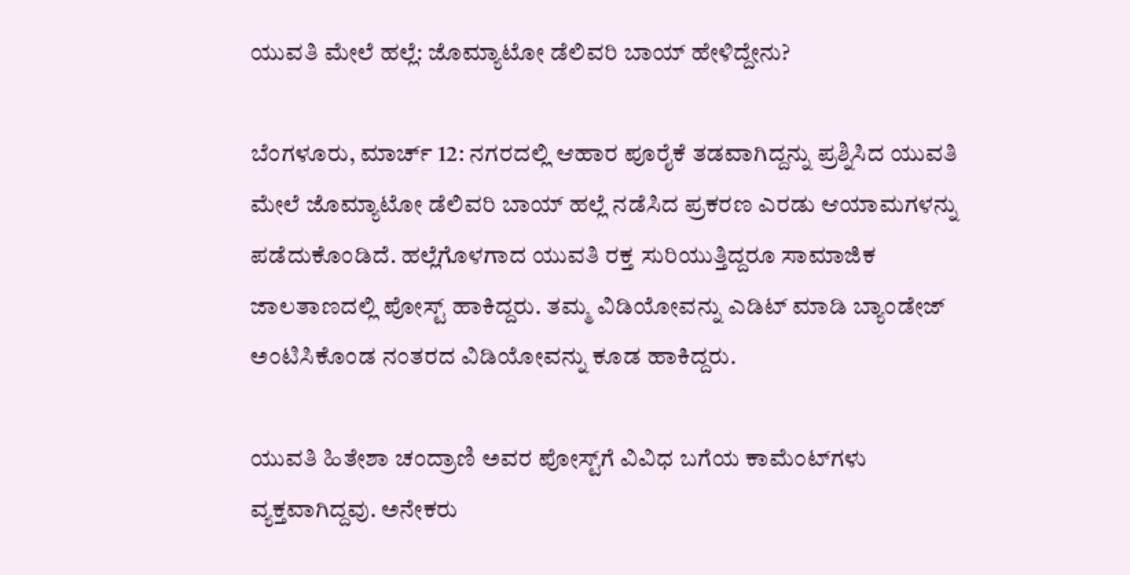ಯುವತಿ ಮೇಲೆ ಹಲ್ಲೆ: ಜೊಮ್ಯಾಟೋ ಡೆಲಿವರಿ ಬಾಯ್ ಹೇಳಿದ್ದೇನು?

ಬೆಂಗಳೂರು, ಮಾರ್ಚ್ 12: ನಗರದಲ್ಲಿ ಆಹಾರ ಪೂರೈಕೆ ತಡವಾಗಿದ್ದನ್ನು ಪ್ರಶ್ನಿಸಿದ ಯುವತಿ ಮೇಲೆ ಜೊಮ್ಯಾಟೋ ಡೆಲಿವರಿ ಬಾಯ್ ಹಲ್ಲೆ ನಡೆಸಿದ ಪ್ರಕರಣ ಎರಡು ಆಯಾಮಗಳನ್ನು ಪಡೆದುಕೊಂಡಿದೆ. ಹಲ್ಲೆಗೊಳಗಾದ ಯುವತಿ ರಕ್ತ ಸುರಿಯುತ್ತಿದ್ದರೂ ಸಾಮಾಜಿಕ ಜಾಲತಾಣದಲ್ಲಿ ಪೋಸ್ಟ್ ಹಾಕಿದ್ದರು. ತಮ್ಮ ವಿಡಿಯೋವನ್ನು ಎಡಿಟ್ ಮಾಡಿ ಬ್ಯಾಂಡೇಜ್ ಅಂಟಿಸಿಕೊಂಡ ನಂತರದ ವಿಡಿಯೋವನ್ನು ಕೂಡ ಹಾಕಿದ್ದರು.

ಯುವತಿ ಹಿತೇಶಾ ಚಂದ್ರಾಣಿ ಅವರ ಪೋಸ್ಟ್‌ಗೆ ವಿವಿಧ ಬಗೆಯ ಕಾಮೆಂಟ್‌ಗಳು ವ್ಯಕ್ತವಾಗಿದ್ದವು. ಅನೇಕರು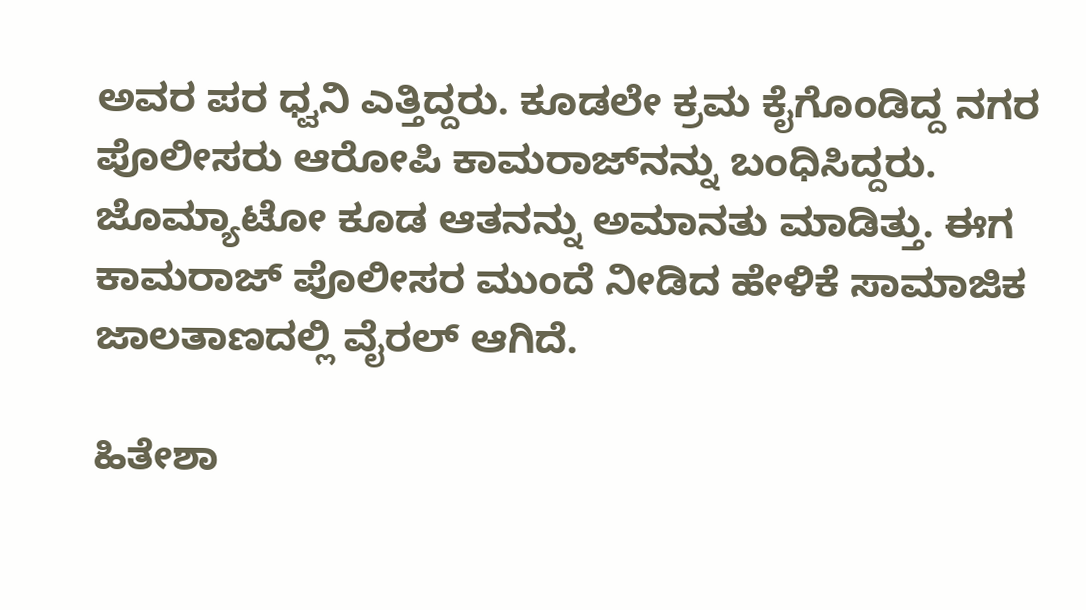ಅವರ ಪರ ಧ್ವನಿ ಎತ್ತಿದ್ದರು. ಕೂಡಲೇ ಕ್ರಮ ಕೈಗೊಂಡಿದ್ದ ನಗರ ಪೊಲೀಸರು ಆರೋಪಿ ಕಾಮರಾಜ್‌ನನ್ನು ಬಂಧಿಸಿದ್ದರು. ಜೊಮ್ಯಾಟೋ ಕೂಡ ಆತನನ್ನು ಅಮಾನತು ಮಾಡಿತ್ತು. ಈಗ ಕಾಮರಾಜ್ ಪೊಲೀಸರ ಮುಂದೆ ನೀಡಿದ ಹೇಳಿಕೆ ಸಾಮಾಜಿಕ ಜಾಲತಾಣದಲ್ಲಿ ವೈರಲ್ ಆಗಿದೆ.

ಹಿತೇಶಾ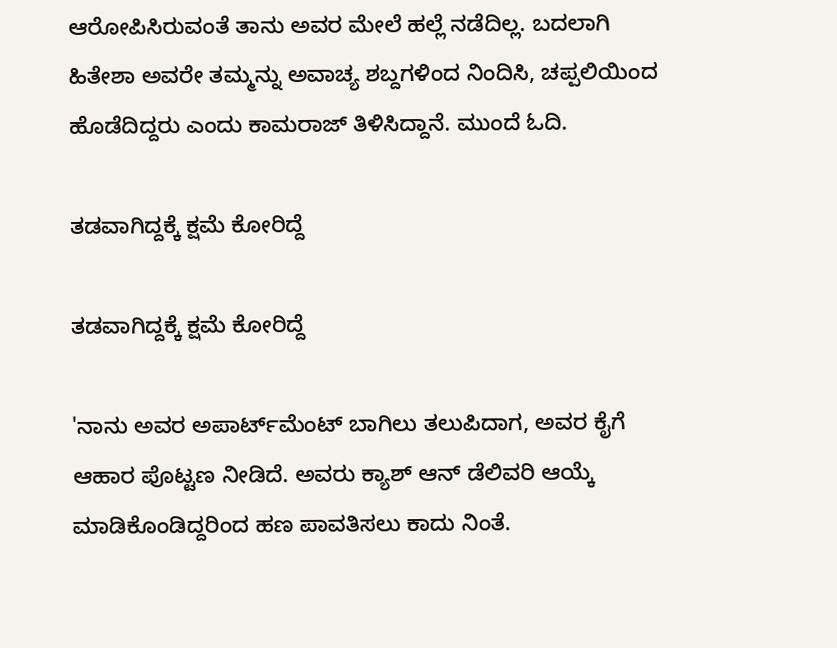ಆರೋಪಿಸಿರುವಂತೆ ತಾನು ಅವರ ಮೇಲೆ ಹಲ್ಲೆ ನಡೆದಿಲ್ಲ. ಬದಲಾಗಿ ಹಿತೇಶಾ ಅವರೇ ತಮ್ಮನ್ನು ಅವಾಚ್ಯ ಶಬ್ದಗಳಿಂದ ನಿಂದಿಸಿ, ಚಪ್ಪಲಿಯಿಂದ ಹೊಡೆದಿದ್ದರು ಎಂದು ಕಾಮರಾಜ್ ತಿಳಿಸಿದ್ದಾನೆ. ಮುಂದೆ ಓದಿ.

ತಡವಾಗಿದ್ದಕ್ಕೆ ಕ್ಷಮೆ ಕೋರಿದ್ದೆ

ತಡವಾಗಿದ್ದಕ್ಕೆ ಕ್ಷಮೆ ಕೋರಿದ್ದೆ

'ನಾನು ಅವರ ಅಪಾರ್ಟ್‌ಮೆಂಟ್ ಬಾಗಿಲು ತಲುಪಿದಾಗ, ಅವರ ಕೈಗೆ ಆಹಾರ ಪೊಟ್ಟಣ ನೀಡಿದೆ. ಅವರು ಕ್ಯಾಶ್ ಆನ್ ಡೆಲಿವರಿ ಆಯ್ಕೆ ಮಾಡಿಕೊಂಡಿದ್ದರಿಂದ ಹಣ ಪಾವತಿಸಲು ಕಾದು ನಿಂತೆ.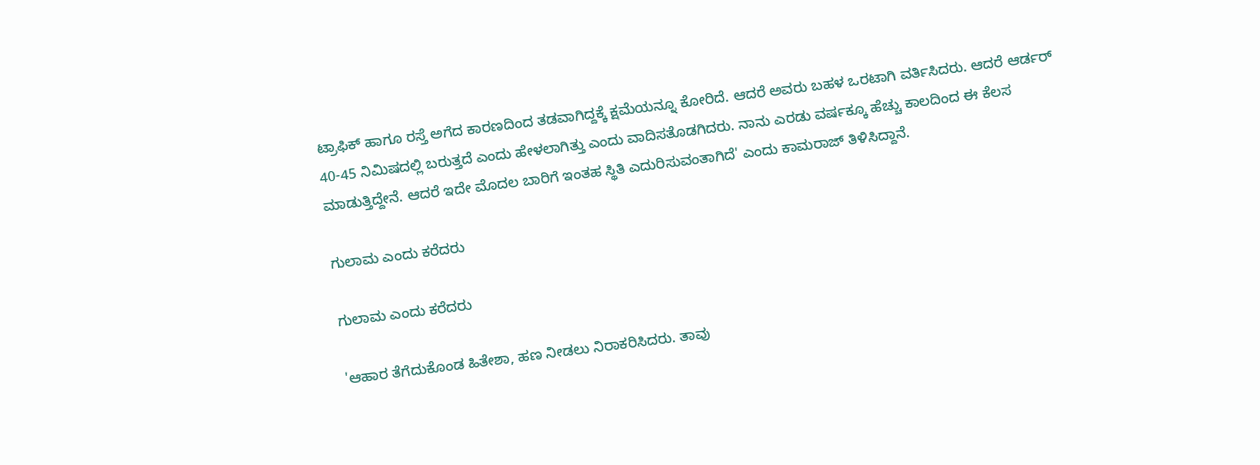ಟ್ರಾಫಿಕ್ ಹಾಗೂ ರಸ್ತೆ ಅಗೆದ ಕಾರಣದಿಂದ ತಡವಾಗಿದ್ದಕ್ಕೆ ಕ್ಷಮೆಯನ್ನೂ ಕೋರಿದೆ. ಆದರೆ ಅವರು ಬಹಳ ಒರಟಾಗಿ ವರ್ತಿಸಿದರು. ಆದರೆ ಆರ್ಡರ್ 40-45 ನಿಮಿಷದಲ್ಲಿ ಬರುತ್ತದೆ ಎಂದು ಹೇಳಲಾಗಿತ್ತು ಎಂದು ವಾದಿಸತೊಡಗಿದರು. ನಾನು ಎರಡು ವರ್ಷಕ್ಕೂ ಹೆಚ್ಚು ಕಾಲದಿಂದ ಈ ಕೆಲಸ ಮಾಡುತ್ತಿದ್ದೇನೆ. ಆದರೆ ಇದೇ ಮೊದಲ ಬಾರಿಗೆ ಇಂತಹ ಸ್ಥಿತಿ ಎದುರಿಸುವಂತಾಗಿದೆ' ಎಂದು ಕಾಮರಾಜ್ ತಿಳಿಸಿದ್ದಾನೆ.

ಗುಲಾಮ ಎಂದು ಕರೆದರು

ಗುಲಾಮ ಎಂದು ಕರೆದರು

'ಆಹಾರ ತೆಗೆದುಕೊಂಡ ಹಿತೇಶಾ, ಹಣ ನೀಡಲು ನಿರಾಕರಿಸಿದರು. ತಾವು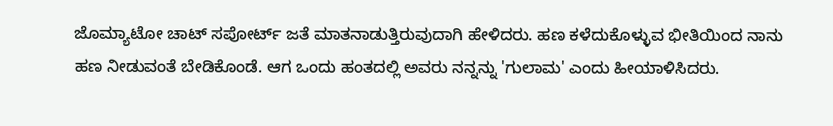ಜೊಮ್ಯಾಟೋ ಚಾಟ್ ಸಪೋರ್ಟ್ ಜತೆ ಮಾತನಾಡುತ್ತಿರುವುದಾಗಿ ಹೇಳಿದರು. ಹಣ ಕಳೆದುಕೊಳ್ಳುವ ಭೀತಿಯಿಂದ ನಾನು ಹಣ ನೀಡುವಂತೆ ಬೇಡಿಕೊಂಡೆ. ಆಗ ಒಂದು ಹಂತದಲ್ಲಿ ಅವರು ನನ್ನನ್ನು 'ಗುಲಾಮ' ಎಂದು ಹೀಯಾಳಿಸಿದರು.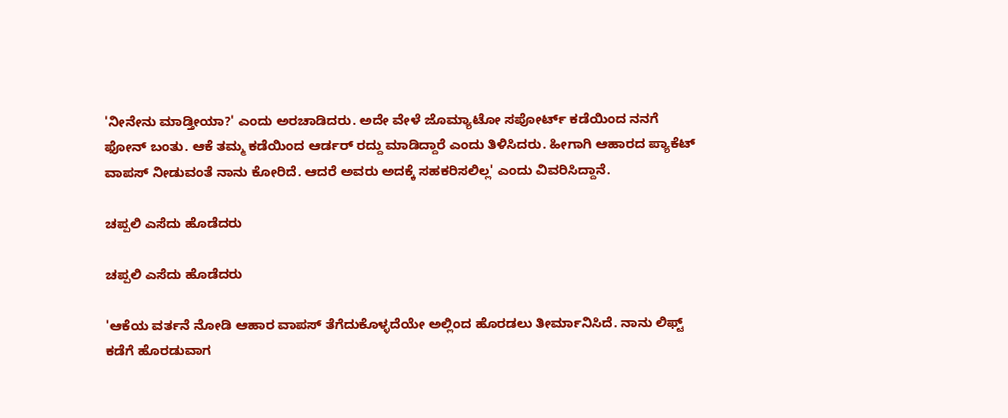'ನೀನೇನು ಮಾಡ್ತೀಯಾ?' ಎಂದು ಅರಚಾಡಿದರು. ಅದೇ ವೇಳೆ ಜೊಮ್ಯಾಟೋ ಸಪೋರ್ಟ್ ಕಡೆಯಿಂದ ನನಗೆ ಫೋನ್ ಬಂತು. ಆಕೆ ತಮ್ಮ ಕಡೆಯಿಂದ ಆರ್ಡರ್ ರದ್ದು ಮಾಡಿದ್ದಾರೆ ಎಂದು ತಿಳಿಸಿದರು. ಹೀಗಾಗಿ ಆಹಾರದ ಪ್ಯಾಕೆಟ್ ವಾಪಸ್ ನೀಡುವಂತೆ ನಾನು ಕೋರಿದೆ. ಆದರೆ ಅವರು ಅದಕ್ಕೆ ಸಹಕರಿಸಲಿಲ್ಲ' ಎಂದು ವಿವರಿಸಿದ್ದಾನೆ.

ಚಪ್ಪಲಿ ಎಸೆದು ಹೊಡೆದರು

ಚಪ್ಪಲಿ ಎಸೆದು ಹೊಡೆದರು

'ಆಕೆಯ ವರ್ತನೆ ನೋಡಿ ಆಹಾರ ವಾಪಸ್ ತೆಗೆದುಕೊಳ್ಳದೆಯೇ ಅಲ್ಲಿಂದ ಹೊರಡಲು ತೀರ್ಮಾನಿಸಿದೆ. ನಾನು ಲಿಫ್ಟ್ ಕಡೆಗೆ ಹೊರಡುವಾಗ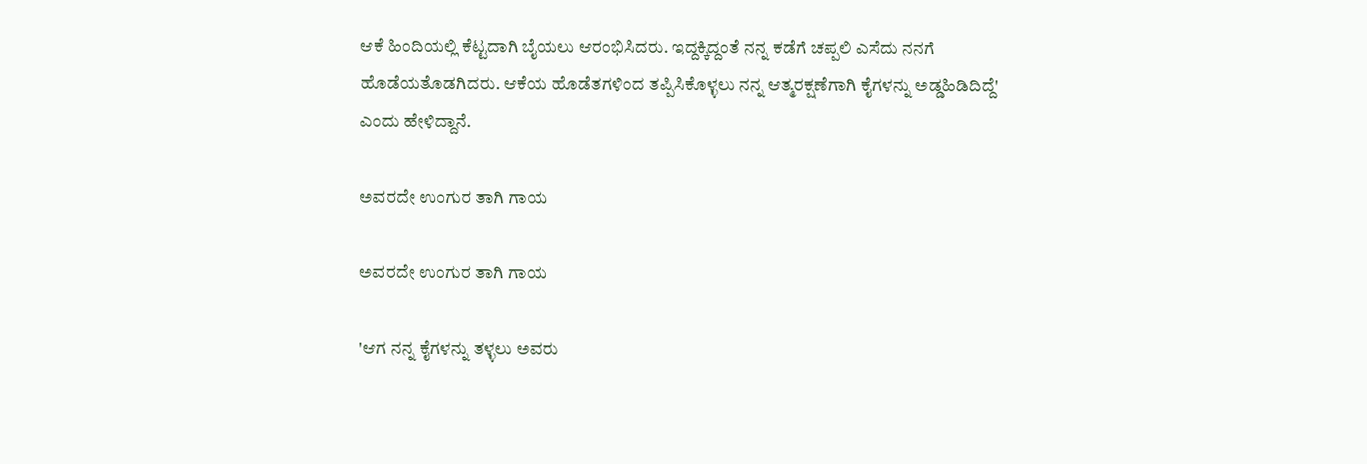ಆಕೆ ಹಿಂದಿಯಲ್ಲಿ ಕೆಟ್ಟದಾಗಿ ಬೈಯಲು ಆರಂಭಿಸಿದರು. ಇದ್ದಕ್ಕಿದ್ದಂತೆ ನನ್ನ ಕಡೆಗೆ ಚಪ್ಪಲಿ ಎಸೆದು ನನಗೆ ಹೊಡೆಯತೊಡಗಿದರು. ಆಕೆಯ ಹೊಡೆತಗಳಿಂದ ತಪ್ಪಿಸಿಕೊಳ್ಳಲು ನನ್ನ ಆತ್ಮರಕ್ಷಣೆಗಾಗಿ ಕೈಗಳನ್ನು ಅಡ್ಡಹಿಡಿದಿದ್ದೆ' ಎಂದು ಹೇಳಿದ್ದಾನೆ.

ಅವರದೇ ಉಂಗುರ ತಾಗಿ ಗಾಯ

ಅವರದೇ ಉಂಗುರ ತಾಗಿ ಗಾಯ

'ಆಗ ನನ್ನ ಕೈಗಳನ್ನು ತಳ್ಳಲು ಅವರು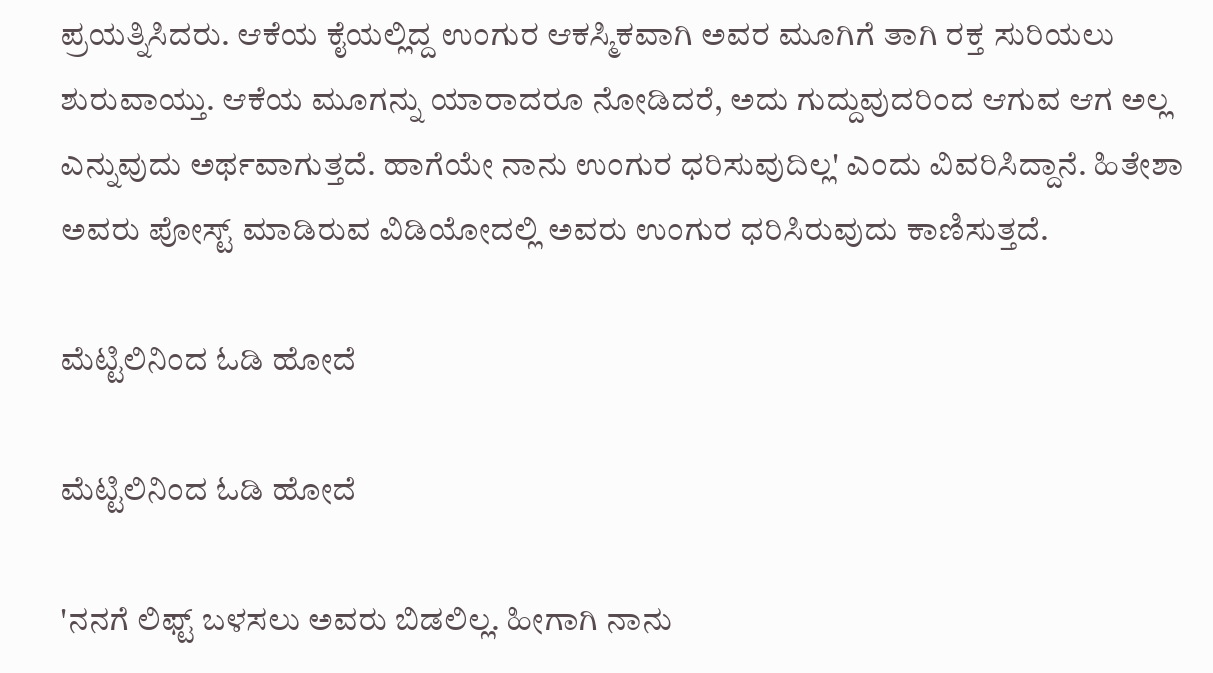ಪ್ರಯತ್ನಿಸಿದರು. ಆಕೆಯ ಕೈಯಲ್ಲಿದ್ದ ಉಂಗುರ ಆಕಸ್ಮಿಕವಾಗಿ ಅವರ ಮೂಗಿಗೆ ತಾಗಿ ರಕ್ತ ಸುರಿಯಲು ಶುರುವಾಯ್ತು. ಆಕೆಯ ಮೂಗನ್ನು ಯಾರಾದರೂ ನೋಡಿದರೆ, ಅದು ಗುದ್ದುವುದರಿಂದ ಆಗುವ ಆಗ ಅಲ್ಲ ಎನ್ನುವುದು ಅರ್ಥವಾಗುತ್ತದೆ. ಹಾಗೆಯೇ ನಾನು ಉಂಗುರ ಧರಿಸುವುದಿಲ್ಲ' ಎಂದು ವಿವರಿಸಿದ್ದಾನೆ. ಹಿತೇಶಾ ಅವರು ಪೋಸ್ಟ್ ಮಾಡಿರುವ ವಿಡಿಯೋದಲ್ಲಿ ಅವರು ಉಂಗುರ ಧರಿಸಿರುವುದು ಕಾಣಿಸುತ್ತದೆ.

ಮೆಟ್ಟಿಲಿನಿಂದ ಓಡಿ ಹೋದೆ

ಮೆಟ್ಟಿಲಿನಿಂದ ಓಡಿ ಹೋದೆ

'ನನಗೆ ಲಿಫ್ಟ್ ಬಳಸಲು ಅವರು ಬಿಡಲಿಲ್ಲ. ಹೀಗಾಗಿ ನಾನು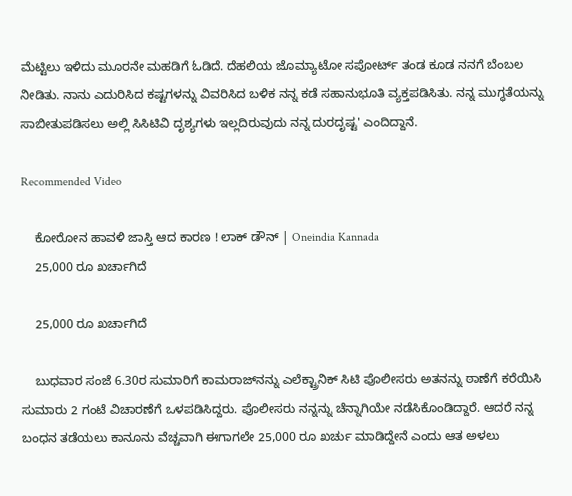ಮೆಟ್ಟಿಲು ಇಳಿದು ಮೂರನೇ ಮಹಡಿಗೆ ಓಡಿದೆ. ದೆಹಲಿಯ ಜೊಮ್ಯಾಟೋ ಸಪೋರ್ಟ್ ತಂಡ ಕೂಡ ನನಗೆ ಬೆಂಬಲ ನೀಡಿತು. ನಾನು ಎದುರಿಸಿದ ಕಷ್ಟಗಳನ್ನು ವಿವರಿಸಿದ ಬಳಿಕ ನನ್ನ ಕಡೆ ಸಹಾನುಭೂತಿ ವ್ಯಕ್ತಪಡಿಸಿತು. ನನ್ನ ಮುಗ್ಧತೆಯನ್ನು ಸಾಬೀತುಪಡಿಸಲು ಅಲ್ಲಿ ಸಿಸಿಟಿವಿ ದೃಶ್ಯಗಳು ಇಲ್ಲದಿರುವುದು ನನ್ನ ದುರದೃಷ್ಟ' ಎಂದಿದ್ದಾನೆ.

Recommended Video

    ಕೋರೋನ ಹಾವಳಿ ಜಾಸ್ತಿ ಆದ ಕಾರಣ ! ಲಾಕ್ ಡೌನ್ | Oneindia Kannada
    25,000 ರೂ ಖರ್ಚಾಗಿದೆ

    25,000 ರೂ ಖರ್ಚಾಗಿದೆ

    ಬುಧವಾರ ಸಂಜೆ 6.30ರ ಸುಮಾರಿಗೆ ಕಾಮರಾಜ್‌ನನ್ನು ಎಲೆಕ್ಟ್ರಾನಿಕ್ ಸಿಟಿ ಪೊಲೀಸರು ಅತನನ್ನು ಠಾಣೆಗೆ ಕರೆಯಿಸಿ ಸುಮಾರು 2 ಗಂಟೆ ವಿಚಾರಣೆಗೆ ಒಳಪಡಿಸಿದ್ದರು. ಪೊಲೀಸರು ನನ್ನನ್ನು ಚೆನ್ನಾಗಿಯೇ ನಡೆಸಿಕೊಂಡಿದ್ದಾರೆ. ಆದರೆ ನನ್ನ ಬಂಧನ ತಡೆಯಲು ಕಾನೂನು ವೆಚ್ಚವಾಗಿ ಈಗಾಗಲೇ 25,000 ರೂ ಖರ್ಚು ಮಾಡಿದ್ದೇನೆ ಎಂದು ಆತ ಅಳಲು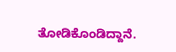ತೋಡಿಕೊಂಡಿದ್ದಾನೆ.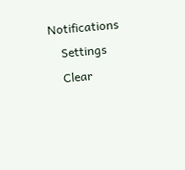Notifications
    Settings
    Clear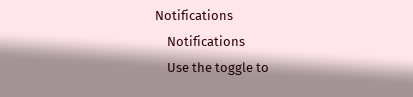Notifications
    Notifications
    Use the toggle to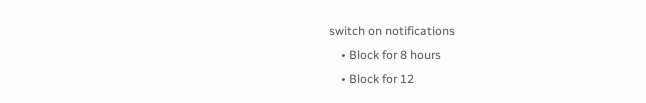switch on notifications
    • Block for 8 hours
    • Block for 12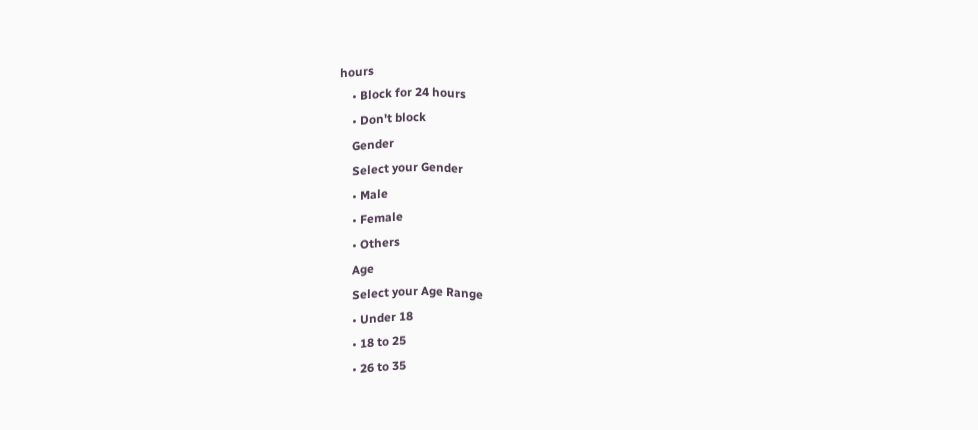hours
    • Block for 24 hours
    • Don't block
    Gender
    Select your Gender
    • Male
    • Female
    • Others
    Age
    Select your Age Range
    • Under 18
    • 18 to 25
    • 26 to 35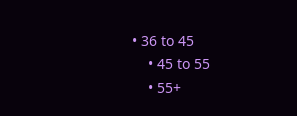• 36 to 45
    • 45 to 55
    • 55+